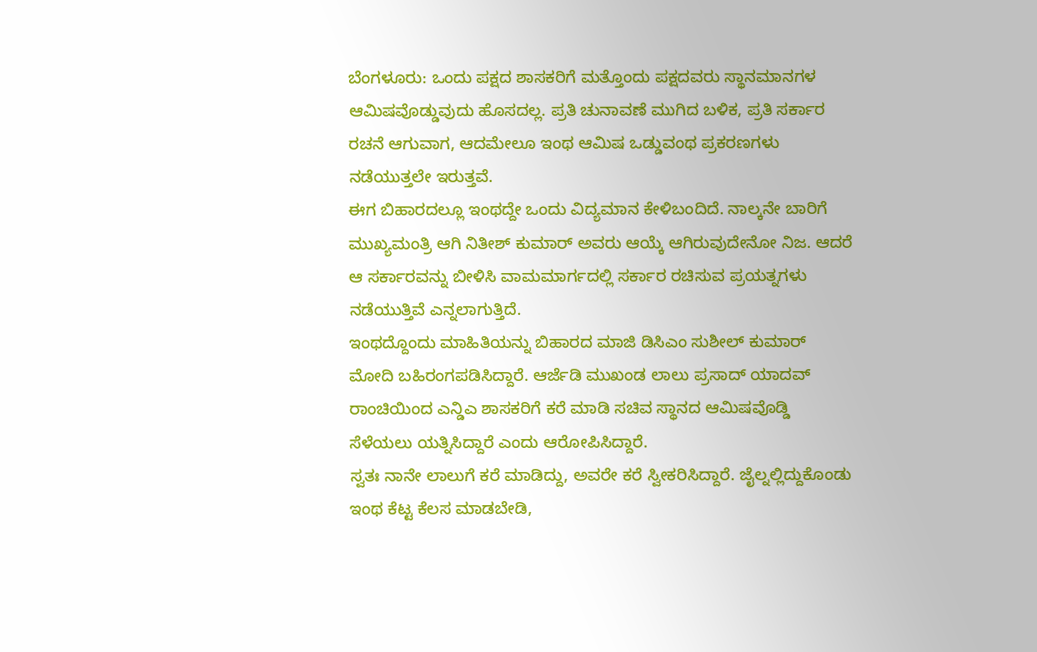ಬೆಂಗಳೂರು: ಒಂದು ಪಕ್ಷದ ಶಾಸಕರಿಗೆ ಮತ್ತೊಂದು ಪಕ್ಷದವರು ಸ್ಥಾನಮಾನಗಳ ಆಮಿಷವೊಡ್ಡುವುದು ಹೊಸದಲ್ಲ. ಪ್ರತಿ ಚುನಾವಣೆ ಮುಗಿದ ಬಳಿಕ, ಪ್ರತಿ ಸರ್ಕಾರ ರಚನೆ ಆಗುವಾಗ, ಆದಮೇಲೂ ಇಂಥ ಆಮಿಷ ಒಡ್ಡುವಂಥ ಪ್ರಕರಣಗಳು ನಡೆಯುತ್ತಲೇ ಇರುತ್ತವೆ.
ಈಗ ಬಿಹಾರದಲ್ಲೂ ಇಂಥದ್ದೇ ಒಂದು ವಿದ್ಯಮಾನ ಕೇಳಿಬಂದಿದೆ. ನಾಲ್ಕನೇ ಬಾರಿಗೆ ಮುಖ್ಯಮಂತ್ರಿ ಆಗಿ ನಿತೀಶ್ ಕುಮಾರ್ ಅವರು ಆಯ್ಕೆ ಆಗಿರುವುದೇನೋ ನಿಜ. ಆದರೆ ಆ ಸರ್ಕಾರವನ್ನು ಬೀಳಿಸಿ ವಾಮಮಾರ್ಗದಲ್ಲಿ ಸರ್ಕಾರ ರಚಿಸುವ ಪ್ರಯತ್ನಗಳು ನಡೆಯುತ್ತಿವೆ ಎನ್ನಲಾಗುತ್ತಿದೆ.
ಇಂಥದ್ದೊಂದು ಮಾಹಿತಿಯನ್ನು ಬಿಹಾರದ ಮಾಜಿ ಡಿಸಿಎಂ ಸುಶೀಲ್ ಕುಮಾರ್ ಮೋದಿ ಬಹಿರಂಗಪಡಿಸಿದ್ದಾರೆ. ಆರ್ಜೆಡಿ ಮುಖಂಡ ಲಾಲು ಪ್ರಸಾದ್ ಯಾದವ್ ರಾಂಚಿಯಿಂದ ಎನ್ಡಿಎ ಶಾಸಕರಿಗೆ ಕರೆ ಮಾಡಿ ಸಚಿವ ಸ್ಥಾನದ ಆಮಿಷವೊಡ್ಡಿ ಸೆಳೆಯಲು ಯತ್ನಿಸಿದ್ದಾರೆ ಎಂದು ಆರೋಪಿಸಿದ್ದಾರೆ.
ಸ್ವತಃ ನಾನೇ ಲಾಲುಗೆ ಕರೆ ಮಾಡಿದ್ದು, ಅವರೇ ಕರೆ ಸ್ವೀಕರಿಸಿದ್ದಾರೆ. ಜೈಲ್ನಲ್ಲಿದ್ದುಕೊಂಡು ಇಂಥ ಕೆಟ್ಟ ಕೆಲಸ ಮಾಡಬೇಡಿ,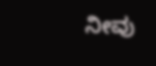ನೀವು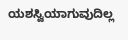ಯಶಸ್ವಿಯಾಗುವುದಿಲ್ಲ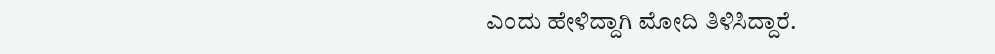ಎಂದು ಹೇಳಿದ್ದಾಗಿ ಮೋದಿ ತಿಳಿಸಿದ್ದಾರೆ.